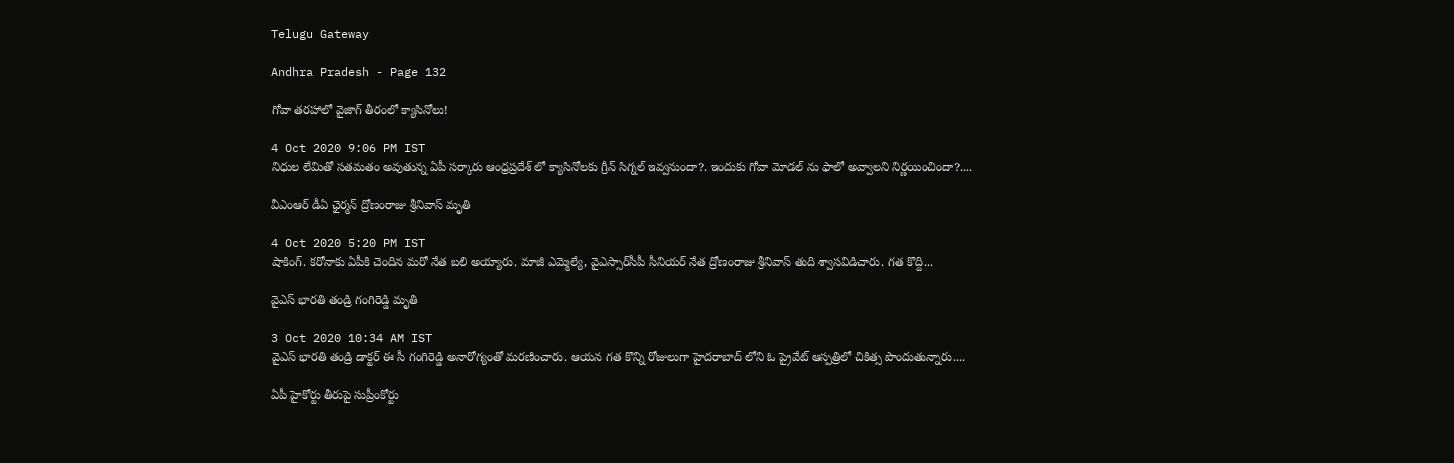Telugu Gateway

Andhra Pradesh - Page 132

గోవా తరహాలో వైజాగ్ తీరంలో క్యాసినోలు!

4 Oct 2020 9:06 PM IST
నిధుల లేమితో సతమతం అవుతున్న ఏపీ సర్కారు ఆంధ్రప్రదేశ్ లో క్యాసినోలకు గ్రీన్ సిగ్నల్ ఇవ్వనుందా?. ఇందుకు గోవా మోడల్ ను ఫాలో అవ్వాలని నిర్ణయించిందా?....

వీఎంఆర్ డీఏ ఛైర్మన్ ద్రోణంరాజు శ్రీనివాస్ మృతి

4 Oct 2020 5:20 PM IST
షాకింగ్. కరోనాకు ఏపీకి చెందిన మరో నేత బలి అయ్యారు. మాజీ ఎమ్మెల్యే, వైఎస్సార్‌సీపీ సీనియర్‌ నేత ద్రోణంరాజు శ్రీనివాస్ తుది శ్వాసవిడిచారు. గత కొద్ది...

వైఎస్ భారతి తండ్రి గంగిరెడ్డి మృతి

3 Oct 2020 10:34 AM IST
వైఎస్ భారతి తండ్రి డాక్టర్ ఈ సీ గంగిరెడ్డి అనారోగ్యంతో మరణించారు. ఆయన గత కొన్ని రోజులుగా హైదరాబాద్ లోని ఓ ప్రైవేట్ ఆస్పత్రిలో చికిత్స పొందుతున్నారు....

ఏపీ హైకోర్టు తీరుపై సుప్రీంకోర్టు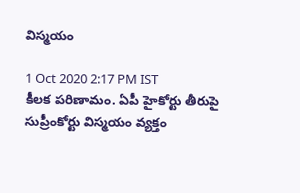విస్మయం

1 Oct 2020 2:17 PM IST
కీలక పరిణామం. ఏపీ హైకోర్టు తీరుపై సుప్రీంకోర్టు విస్మయం వ్యక్తం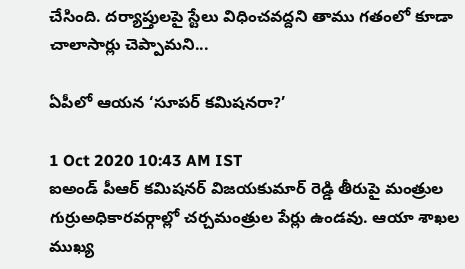చేసింది. దర్యాప్తులపై స్టేలు విధించవద్దని తాము గతంలో కూడా చాలాసార్లు చెప్పామని...

ఏపీలో ఆయన ‘సూపర్ కమిషనరా?’

1 Oct 2020 10:43 AM IST
ఐఅండ్ పీఆర్ కమిషనర్ విజయకుమార్ రెడ్డి తీరుపై మంత్రుల గుర్రుఅధికారవర్గాల్లో చర్చమంత్రుల పేర్లు ఉండవు. ఆయా శాఖల ముఖ్య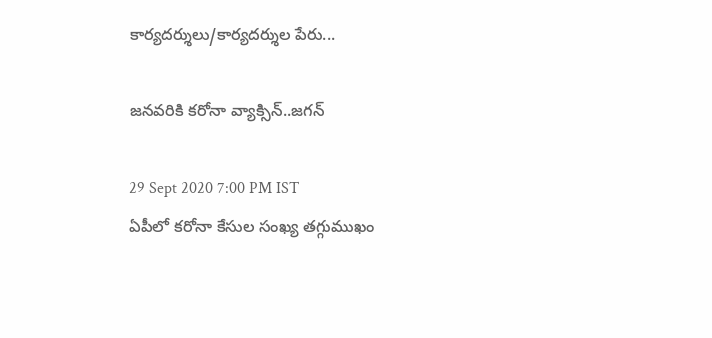కార్యదర్శులు/కార్యదర్శుల పేరు...

జనవరికి కరోనా వ్యాక్సిన్..జగన్

29 Sept 2020 7:00 PM IST
ఏపీలో కరోనా కేసుల సంఖ్య తగ్గుముఖం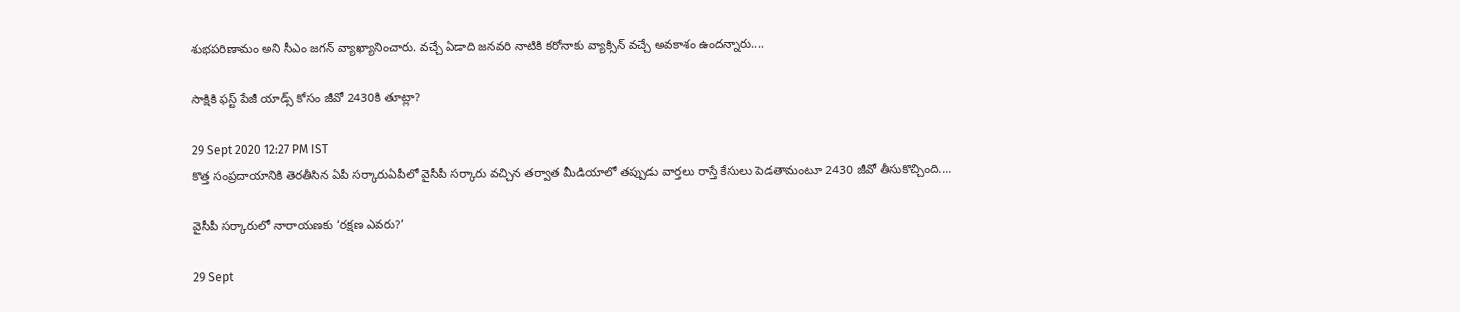శుభపరిణామం అని సీఎం జగన్ వ్యాఖ్యానించారు. వచ్చే ఏడాది జనవరి నాటికి కరోనాకు వ్యాక్సిన్ వచ్చే అవకాశం ఉందన్నారు....

సాక్షికి ఫస్ట్ పేజీ యాడ్స్ కోసం జీవో 2430కి తూట్లా?

29 Sept 2020 12:27 PM IST
కొత్త సంప్రదాయానికి తెరతీసిన ఏపీ సర్కారుఏపీలో వైసీపీ సర్కారు వచ్చిన తర్వాత మీడియాలో తప్పుడు వార్తలు రాస్తే కేసులు పెడతామంటూ 2430 జీవో తీసుకొచ్చింది....

వైసీపీ సర్కారులో నారాయణకు ‘రక్షణ ఎవరు?’

29 Sept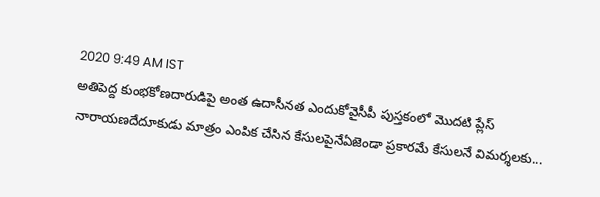2020 9:49 AM IST
అతిపెద్ద కుంభకోణదారుడిపై అంత ఉదాసీనత ఎందుకోవైసీపీ పుస్తకంలో మొదటి ప్లేస్ నారాయణదేదూకుడు మాత్రం ఎంపిక చేసిన కేసులపైనేఏజెండా ప్రకారమే కేసులనే విమర్శలకు...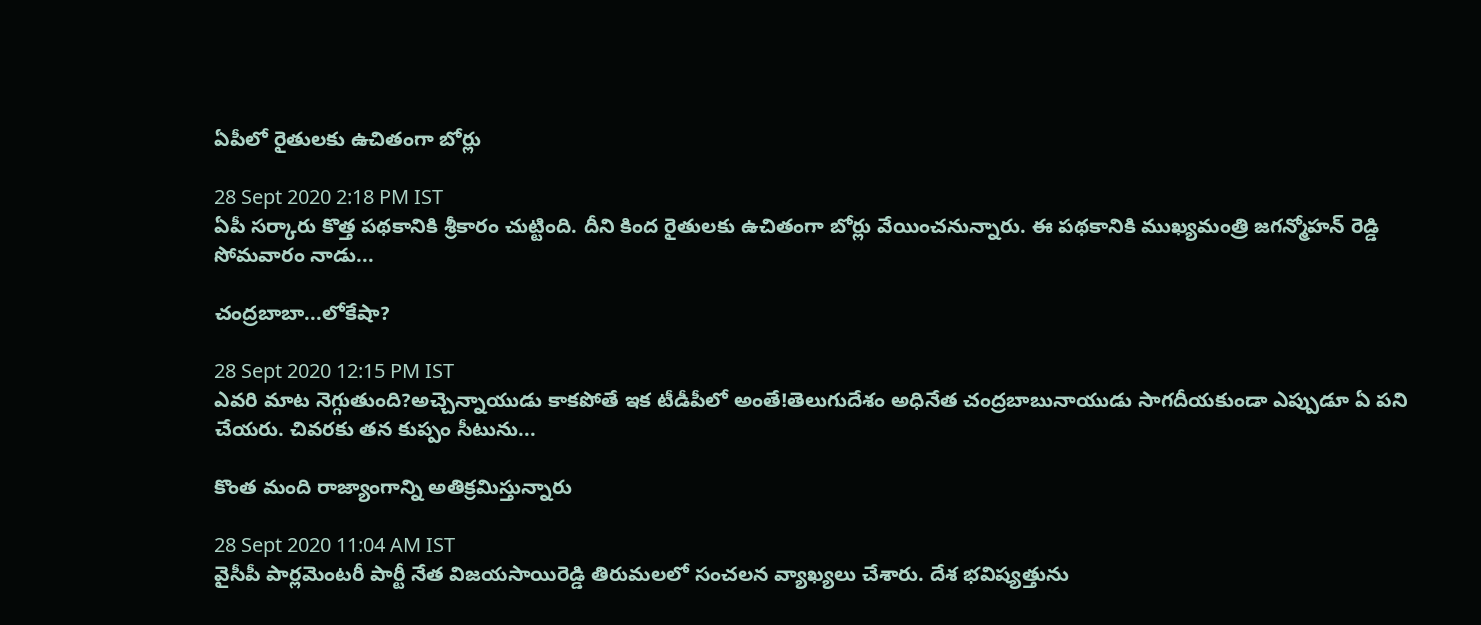ఏపీలో రైతులకు ఉచితంగా బోర్లు

28 Sept 2020 2:18 PM IST
ఏపీ సర్కారు కొత్త పథకానికి శ్రీకారం చుట్టింది. దీని కింద రైతులకు ఉచితంగా బోర్లు వేయించనున్నారు. ఈ పథకానికి ముఖ్యమంత్రి జగన్మోహన్ రెడ్డి సోమవారం నాడు...

చంద్రబాబా...లోకేషా?

28 Sept 2020 12:15 PM IST
ఎవరి మాట నెగ్గుతుంది?అచ్చెన్నాయుడు కాకపోతే ఇక టీడీపీలో అంతే!తెలుగుదేశం అధినేత చంద్రబాబునాయుడు సాగదీయకుండా ఎప్పుడూ ఏ పని చేయరు. చివరకు తన కుప్పం సీటును...

కొంత మంది రాజ్యాంగాన్ని అతిక్రమిస్తున్నారు

28 Sept 2020 11:04 AM IST
వైసీపీ పార్లమెంటరీ పార్టీ నేత విజయసాయిరెడ్డి తిరుమలలో సంచలన వ్యాఖ్యలు చేశారు. దేశ భవిష్యత్తును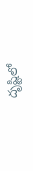దృష్టిలో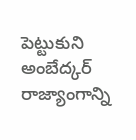పెట్టుకుని అంబేద్కర్ రాజ్యాంగాన్ని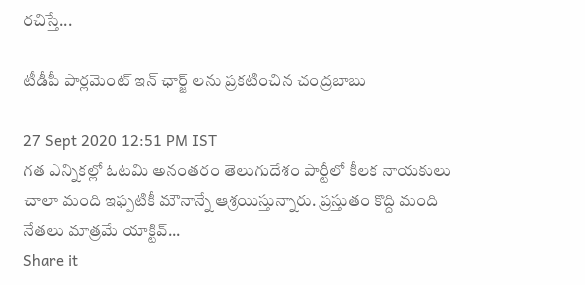రచిస్తే...

టీడీపీ పార్లమెంట్ ఇన్ ఛార్జ్ లను ప్రకటించిన చంద్రబాబు

27 Sept 2020 12:51 PM IST
గత ఎన్నికల్లో ఓటమి అనంతరం తెలుగుదేశం పార్టీలో కీలక నాయకులు చాలా మంది ఇఫ్పటికీ మౌనాన్నే ఆశ్రయిస్తున్నారు. ప్రస్తుతం కొద్ది మంది నేతలు మాత్రమే యాక్టివ్...
Share it